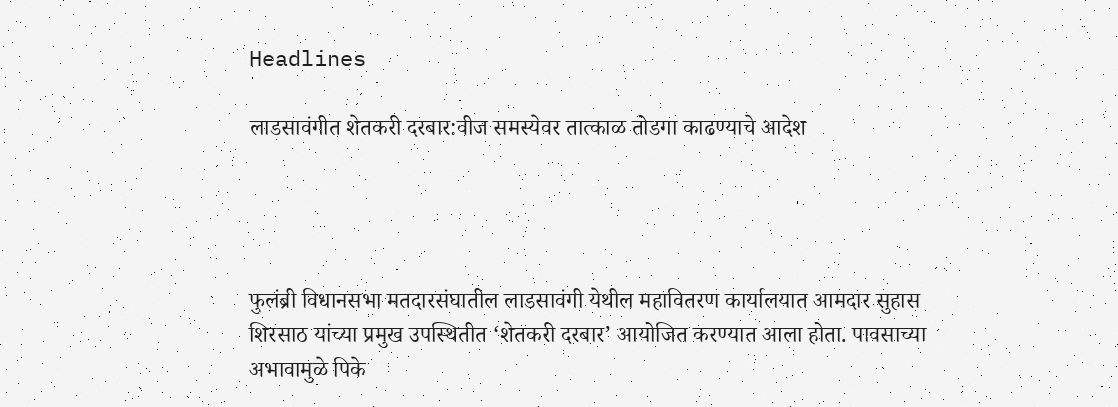Headlines

लाडसावंगीत शेतकरी दरबार:वीज समस्येवर तात्काळ तोडगा काढण्याचे आदेश




फुलंब्री विधानसभा मतदारसंघातील लाडसावंगी येथील महावितरण कार्यालयात आमदार सुहास शिरसाठ यांच्या प्रमुख उपस्थितीत ‘शेतकरी दरबार’ आयोजित करण्यात आला होता. पावसाच्या अभावामुळे पिके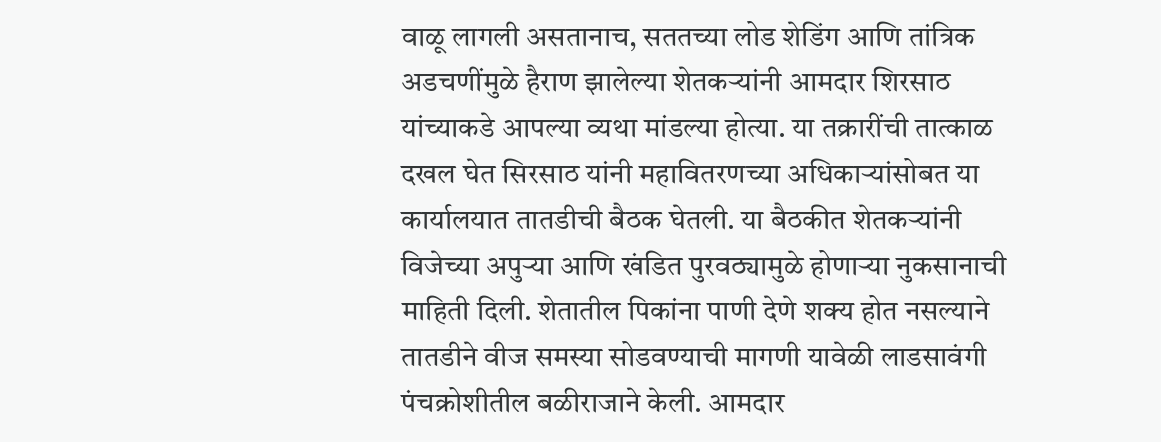वाळू लागली असतानाच, सततच्या लोड शेडिंग आणि तांत्रिक अडचणींमुळे हैराण झालेल्या शेतकऱ्यांनी आमदार शिरसाठ यांच्याकडे आपल्या व्यथा मांडल्या होत्या. या तक्रारींची तात्काळ दखल घेत सिरसाठ यांनी महावितरणच्या अधिकाऱ्यांसोबत या कार्यालयात तातडीची बैठक घेतली. या बैठकीत शेतकऱ्यांनी विजेच्या अपुऱ्या आणि खंडित पुरवठ्यामुळे होणाऱ्या नुकसानाची माहिती दिली. शेतातील पिकांना पाणी देणे शक्य होत नसल्याने तातडीने वीज समस्या सोडवण्याची मागणी यावेळी लाडसावंगी पंचक्रोशीतील बळीराजाने केली. आमदार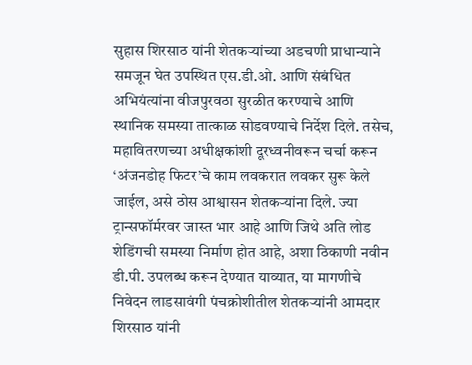सुहास शिरसाठ यांनी शेतकऱ्यांच्या अडचणी प्राधान्याने समजून घेत उपस्थित एस.डी.ओ. आणि संबंधित अभियंत्यांना वीजपुरवठा सुरळीत करण्याचे आणि स्थानिक समस्या तात्काळ सोडवण्याचे निर्देश दिले. तसेच, महावितरणच्या अधीक्षकांशी दूरध्वनीवरून चर्चा करून ‘अंजनडोह फिटर’चे काम लवकरात लवकर सुरू केले जाईल, असे ठोस आश्वासन शेतकऱ्यांना दिले. ज्या ट्रान्सफॉर्मरवर जास्त भार आहे आणि जिथे अति लोड शेडिंगची समस्या निर्माण होत आहे, अशा ठिकाणी नवीन डी.पी. उपलब्ध करून देण्यात याव्यात, या मागणीचे निवेदन लाडसावंगी पंचक्रोशीतील शेतकऱ्यांनी आमदार शिरसाठ यांनी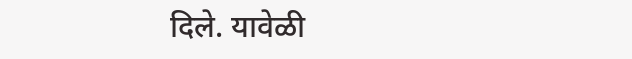दिले. यावेळी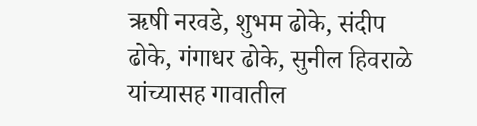ऋषी नरवडे, शुभम ढोके, संदीप ढोके, गंगाधर ढोके, सुनील हिवराळे यांच्यासह गावातील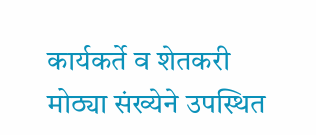कार्यकर्ते व शेतकरी मोठ्या संख्येने उपस्थित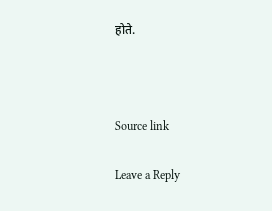होते.



Source link

Leave a Reply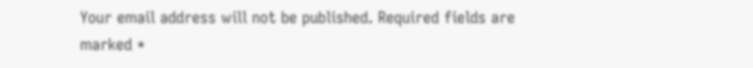Your email address will not be published. Required fields are marked *